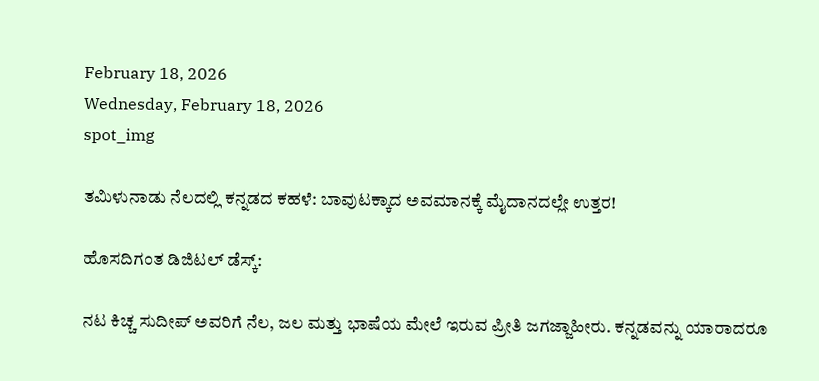February 18, 2026
Wednesday, February 18, 2026
spot_img

ತಮಿಳುನಾಡು ನೆಲದಲ್ಲಿ ಕನ್ನಡದ ಕಹಳೆ: ಬಾವುಟಕ್ಕಾದ ಅವಮಾನಕ್ಕೆ ಮೈದಾನದಲ್ಲೇ ಉತ್ತರ!

ಹೊಸದಿಗಂತ ಡಿಜಿಟಲ್ ಡೆಸ್ಕ್:

ನಟ ಕಿಚ್ಚ ಸುದೀಪ್ ಅವರಿಗೆ ನೆಲ, ಜಲ ಮತ್ತು ಭಾಷೆಯ ಮೇಲೆ ಇರುವ ಪ್ರೀತಿ ಜಗಜ್ಜಾಹೀರು. ಕನ್ನಡವನ್ನು ಯಾರಾದರೂ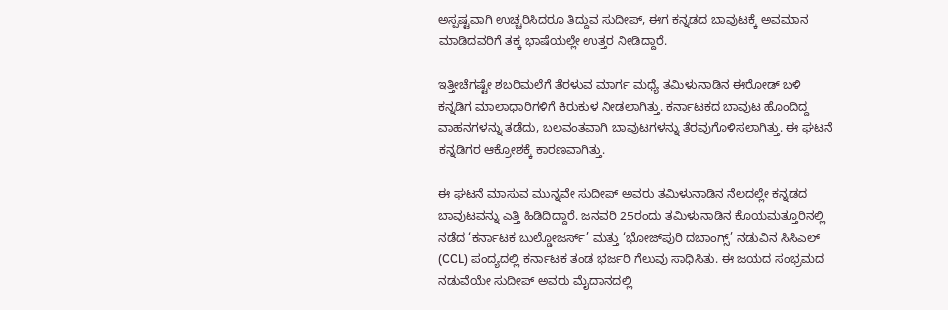ಅಸ್ಪಷ್ಟವಾಗಿ ಉಚ್ಚರಿಸಿದರೂ ತಿದ್ದುವ ಸುದೀಪ್, ಈಗ ಕನ್ನಡದ ಬಾವುಟಕ್ಕೆ ಅವಮಾನ ಮಾಡಿದವರಿಗೆ ತಕ್ಕ ಭಾಷೆಯಲ್ಲೇ ಉತ್ತರ ನೀಡಿದ್ದಾರೆ.

ಇತ್ತೀಚೆಗಷ್ಟೇ ಶಬರಿಮಲೆಗೆ ತೆರಳುವ ಮಾರ್ಗ ಮಧ್ಯೆ ತಮಿಳುನಾಡಿನ ಈರೋಡ್ ಬಳಿ ಕನ್ನಡಿಗ ಮಾಲಾಧಾರಿಗಳಿಗೆ ಕಿರುಕುಳ ನೀಡಲಾಗಿತ್ತು. ಕರ್ನಾಟಕದ ಬಾವುಟ ಹೊಂದಿದ್ದ ವಾಹನಗಳನ್ನು ತಡೆದು, ಬಲವಂತವಾಗಿ ಬಾವುಟಗಳನ್ನು ತೆರವುಗೊಳಿಸಲಾಗಿತ್ತು. ಈ ಘಟನೆ ಕನ್ನಡಿಗರ ಆಕ್ರೋಶಕ್ಕೆ ಕಾರಣವಾಗಿತ್ತು.

ಈ ಘಟನೆ ಮಾಸುವ ಮುನ್ನವೇ ಸುದೀಪ್ ಅವರು ತಮಿಳುನಾಡಿನ ನೆಲದಲ್ಲೇ ಕನ್ನಡದ ಬಾವುಟವನ್ನು ಎತ್ತಿ ಹಿಡಿದಿದ್ದಾರೆ. ಜನವರಿ 25ರಂದು ತಮಿಳುನಾಡಿನ ಕೊಯಮತ್ತೂರಿನಲ್ಲಿ ನಡೆದ ‘ಕರ್ನಾಟಕ ಬುಲ್ಡೋಜರ್ಸ್’ ಮತ್ತು ‘ಭೋಜ್‌ಪುರಿ ದಬಾಂಗ್ಸ್’ ನಡುವಿನ ಸಿಸಿಎಲ್ (CCL) ಪಂದ್ಯದಲ್ಲಿ ಕರ್ನಾಟಕ ತಂಡ ಭರ್ಜರಿ ಗೆಲುವು ಸಾಧಿಸಿತು. ಈ ಜಯದ ಸಂಭ್ರಮದ ನಡುವೆಯೇ ಸುದೀಪ್ ಅವರು ಮೈದಾನದಲ್ಲಿ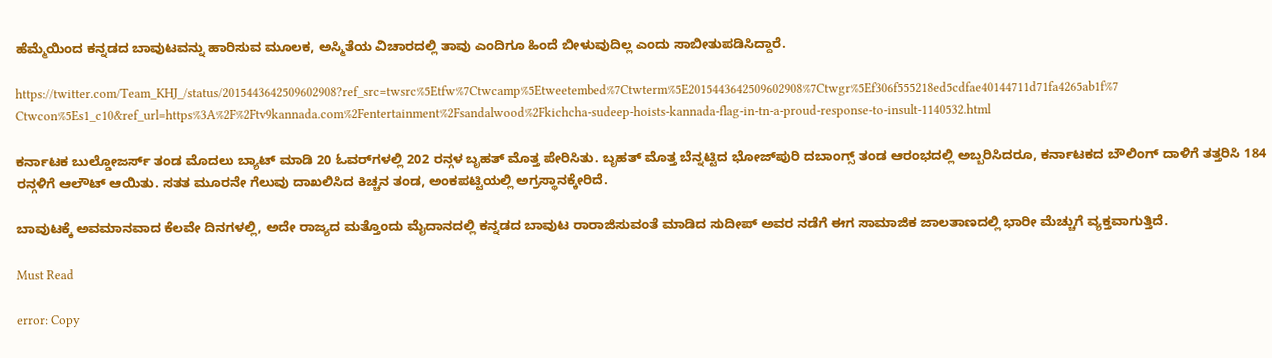ಹೆಮ್ಮೆಯಿಂದ ಕನ್ನಡದ ಬಾವುಟವನ್ನು ಹಾರಿಸುವ ಮೂಲಕ, ಅಸ್ಮಿತೆಯ ವಿಚಾರದಲ್ಲಿ ತಾವು ಎಂದಿಗೂ ಹಿಂದೆ ಬೀಳುವುದಿಲ್ಲ ಎಂದು ಸಾಬೀತುಪಡಿಸಿದ್ದಾರೆ.

https://twitter.com/Team_KHJ_/status/2015443642509602908?ref_src=twsrc%5Etfw%7Ctwcamp%5Etweetembed%7Ctwterm%5E2015443642509602908%7Ctwgr%5Ef306f555218ed5cdfae40144711d71fa4265ab1f%7Ctwcon%5Es1_c10&ref_url=https%3A%2F%2Ftv9kannada.com%2Fentertainment%2Fsandalwood%2Fkichcha-sudeep-hoists-kannada-flag-in-tn-a-proud-response-to-insult-1140532.html

ಕರ್ನಾಟಕ ಬುಲ್ಡೋಜರ್ಸ್ ತಂಡ ಮೊದಲು ಬ್ಯಾಟ್ ಮಾಡಿ 20 ಓವರ್‌ಗಳಲ್ಲಿ 202 ರನ್ಗಳ ಬೃಹತ್ ಮೊತ್ತ ಪೇರಿಸಿತು. ಬೃಹತ್ ಮೊತ್ತ ಬೆನ್ನಟ್ಟಿದ ಭೋಜ್‌ಪುರಿ ದಬಾಂಗ್ಸ್ ತಂಡ ಆರಂಭದಲ್ಲಿ ಅಬ್ಬರಿಸಿದರೂ, ಕರ್ನಾಟಕದ ಬೌಲಿಂಗ್ ದಾಳಿಗೆ ತತ್ತರಿಸಿ 184 ರನ್ಗಳಿಗೆ ಆಲೌಟ್ ಆಯಿತು. ಸತತ ಮೂರನೇ ಗೆಲುವು ದಾಖಲಿಸಿದ ಕಿಚ್ಚನ ತಂಡ, ಅಂಕಪಟ್ಟಿಯಲ್ಲಿ ಅಗ್ರಸ್ಥಾನಕ್ಕೇರಿದೆ.

ಬಾವುಟಕ್ಕೆ ಅವಮಾನವಾದ ಕೆಲವೇ ದಿನಗಳಲ್ಲಿ, ಅದೇ ರಾಜ್ಯದ ಮತ್ತೊಂದು ಮೈದಾನದಲ್ಲಿ ಕನ್ನಡದ ಬಾವುಟ ರಾರಾಜಿಸುವಂತೆ ಮಾಡಿದ ಸುದೀಪ್ ಅವರ ನಡೆಗೆ ಈಗ ಸಾಮಾಜಿಕ ಜಾಲತಾಣದಲ್ಲಿ ಭಾರೀ ಮೆಚ್ಚುಗೆ ವ್ಯಕ್ತವಾಗುತ್ತಿದೆ.

Must Read

error: Copy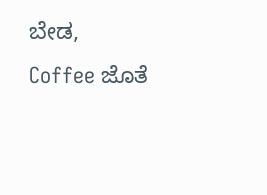ಬೇಡ, Coffee ಜೊತೆ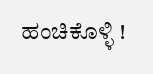ಹಂಚಿಕೊಳ್ಳಿ !